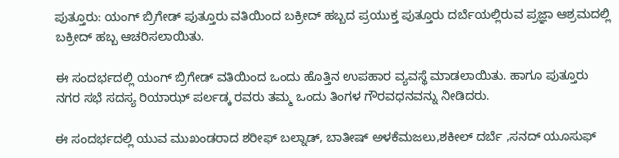ಪುತ್ತೂರು: ಯಂಗ್ ಬ್ರಿಗೇಡ್ ಪುತ್ತೂರು ವತಿಯಿಂದ ಬಕ್ರೀದ್ ಹಬ್ಬದ ಪ್ರಯುಕ್ತ ಪುತ್ತೂರು ದರ್ಬೆಯಲ್ಲಿರುವ ಪ್ರಜ್ಞಾ ಆಶ್ರಮದಲ್ಲಿ ಬಕ್ರೀದ್ ಹಬ್ಬ ಆಚರಿಸಲಾಯಿತು.

ಈ ಸಂದರ್ಭದಲ್ಲಿ ಯಂಗ್ ಬ್ರಿಗೇಡ್ ವತಿಯಿಂದ ಒಂದು ಹೊತ್ತಿನ ಉಪಹಾರ ವ್ಯವಸ್ಥೆ ಮಾಡಲಾಯಿತು. ಹಾಗೂ ಪುತ್ತೂರು ನಗರ ಸಭೆ ಸದಸ್ಯ ರಿಯಾಝ್ ಪರ್ಲಡ್ಕ ರವರು ತಮ್ಮ ಒಂದು ತಿಂಗಳ ಗೌರವಧನವನ್ನು ನೀಡಿದರು.

ಈ ಸಂದರ್ಭದಲ್ಲಿ ಯುವ ಮುಖಂಡರಾದ ಶರೀಫ್ ಬಲ್ನಾಡ್, ಬಾತೀಷ್ ಅಳಕೆಮಜಲು,ಶಕೀಲ್ ದರ್ಬೆ ,ಸನದ್ ಯೂಸುಫ್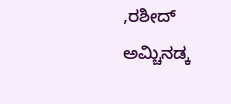,ರಶೀದ್ ಅಮ್ಚಿನಡ್ಕ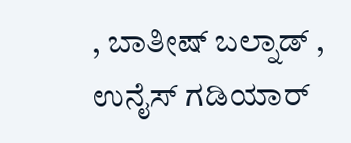, ಬಾತೀಷ್ ಬಲ್ನಾಡ್ , ಉನೈಸ್ ಗಡಿಯಾರ್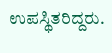ಉಪಸ್ಥಿತರಿದ್ದರು.